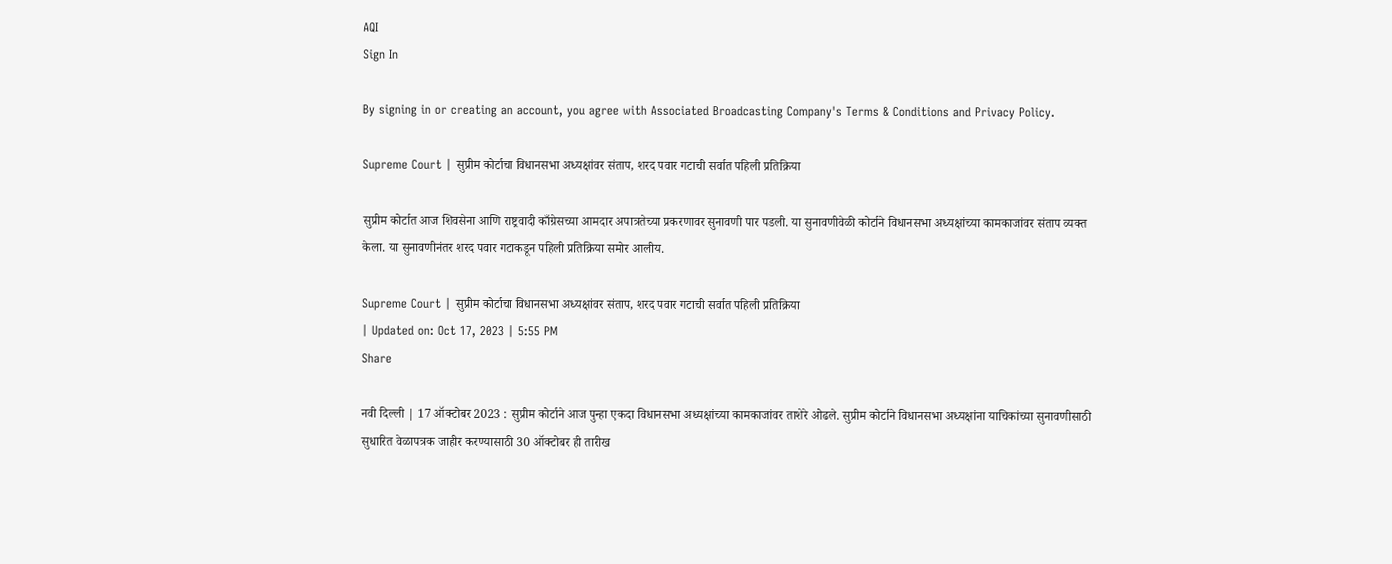AQI
Sign In

By signing in or creating an account, you agree with Associated Broadcasting Company's Terms & Conditions and Privacy Policy.

Supreme Court | सुप्रीम कोर्टाचा विधानसभा अध्यक्षांवर संताप, शरद पवार गटाची सर्वात पहिली प्रतिक्रिया

सुप्रीम कोर्टात आज शिवसेना आणि राष्ट्रवादी काँग्रेसच्या आमदार अपात्रतेच्या प्रकरणावर सुनावणी पार पडली. या सुनावणीवेळी कोर्टाने विधानसभा अध्यक्षांच्या कामकाजांवर संताप व्यक्त केला. या सुनावणीनंतर शरद पवार गटाकडून पहिली प्रतिक्रिया समोर आलीय.

Supreme Court | सुप्रीम कोर्टाचा विधानसभा अध्यक्षांवर संताप, शरद पवार गटाची सर्वात पहिली प्रतिक्रिया
| Updated on: Oct 17, 2023 | 5:55 PM
Share

नवी दिल्ली | 17 ऑक्टोबर 2023 : सुप्रीम कोर्टाने आज पुन्हा एकदा विधानसभा अध्यक्षांच्या कामकाजांवर ताशेरे ओढले. सुप्रीम कोर्टाने विधानसभा अध्यक्षांना याचिकांच्या सुनावणीसाठी सुधारित वेळापत्रक जाहीर करण्यासाठी 30 ऑक्टोबर ही तारीख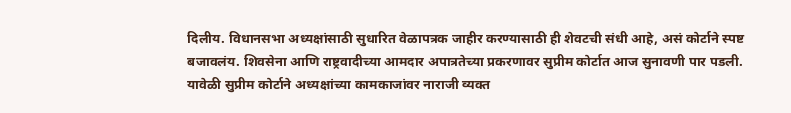दिलीय. विधानसभा अध्यक्षांसाठी सुधारित वेळापत्रक जाहीर करण्यासाठी ही शेवटची संधी आहे, असं कोर्टाने स्पष्ट बजावलंय. शिवसेना आणि राष्ट्रवादीच्या आमदार अपात्रतेच्या प्रकरणावर सुप्रीम कोर्टात आज सुनावणी पार पडली. यावेळी सुप्रीम कोर्टाने अध्यक्षांच्या कामकाजांवर नाराजी व्यक्त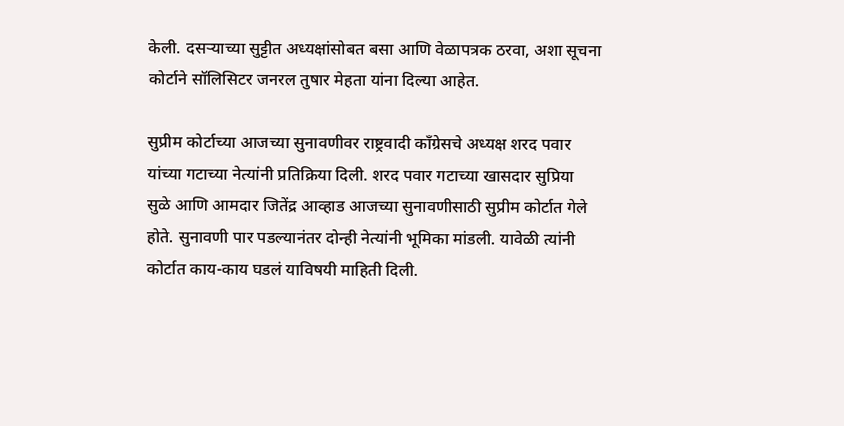केली. दसऱ्याच्या सुट्टीत अध्यक्षांसोबत बसा आणि वेळापत्रक ठरवा, अशा सूचना कोर्टाने सॉलिसिटर जनरल तुषार मेहता यांना दिल्या आहेत.

सुप्रीम कोर्टाच्या आजच्या सुनावणीवर राष्ट्रवादी काँग्रेसचे अध्यक्ष शरद पवार यांच्या गटाच्या नेत्यांनी प्रतिक्रिया दिली. शरद पवार गटाच्या खासदार सुप्रिया सुळे आणि आमदार जितेंद्र आव्हाड आजच्या सुनावणीसाठी सुप्रीम कोर्टात गेले होते. सुनावणी पार पडल्यानंतर दोन्ही नेत्यांनी भूमिका मांडली. यावेळी त्यांनी कोर्टात काय-काय घडलं याविषयी माहिती दिली.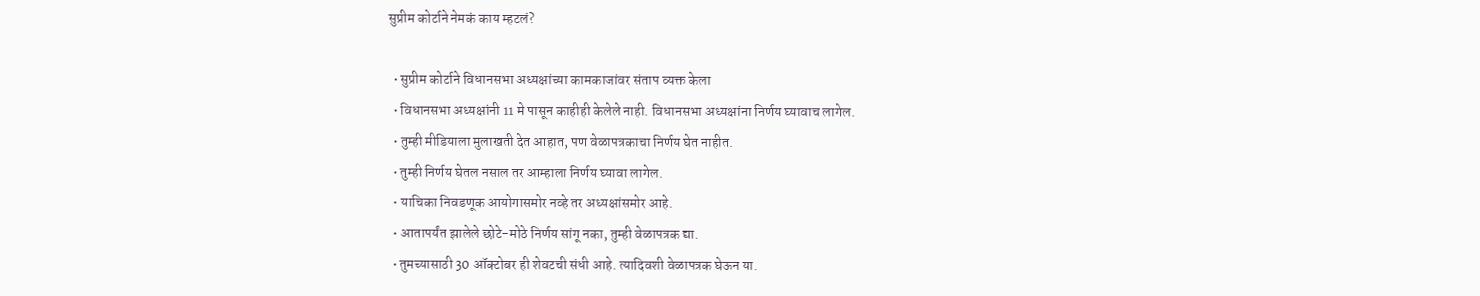सुप्रीम कोर्टाने नेमकं काय म्हटलं?

  • सुप्रीम कोर्टाने विधानसभा अध्यक्षांच्या कामकाजांवर संताप व्यक्त केला
  • विधानसभा अध्यक्षांनी 11 मे पासून काहीही केलेले नाही. विधानसभा अध्यक्षांना निर्णय घ्यावाच लागेल.
  • तुम्ही मीडियाला मुलाखती देत आहात, पण वेळापत्रकाचा निर्णय घेत नाहीत.
  • तुम्ही निर्णय घेतल नसाल तर आम्हाला निर्णय घ्यावा लागेल.
  • याचिका निवडणूक आयोगासमोर नव्हे तर अध्यक्षांसमोर आहे.
  • आतापर्यंत झालेले छोटे-मोठे निर्णय सांगू नका, तुम्ही वेळापत्रक द्या.
  • तुमच्यासाठी 30 ऑक्टोबर ही शेवटची संधी आहे. त्यादिवशी वेळापत्रक घेऊन या.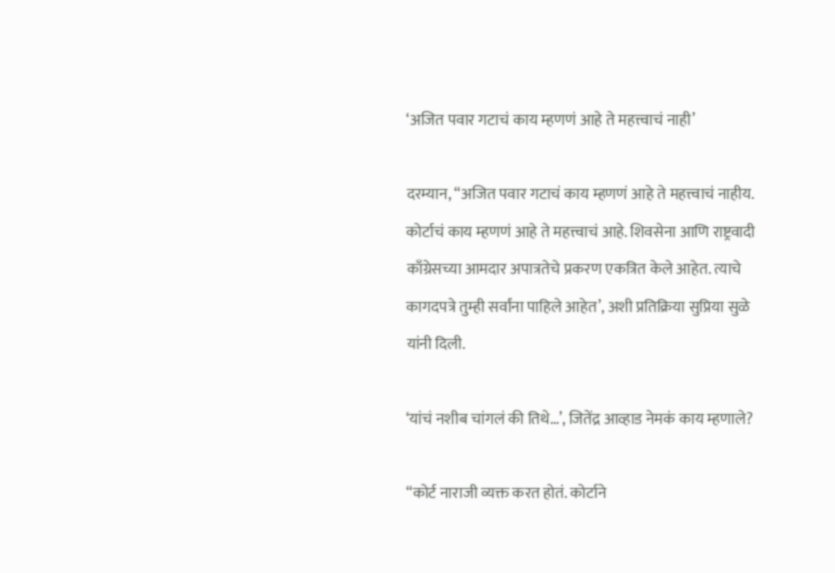‘अजित पवार गटाचं काय म्हणणं आहे ते महत्त्वाचं नाही’

दरम्यान, “अजित पवार गटाचं काय म्हणणं आहे ते महत्त्वाचं नाहीय. कोर्टाचं काय म्हणणं आहे ते महत्त्वाचं आहे. शिवसेना आणि राष्ट्रवादी काँग्रेसच्या आमदार अपात्रतेचे प्रकरण एकत्रित केले आहेत. त्याचे कागदपत्रे तुम्ही सर्वांना पाहिले आहेत’, अशी प्रतिक्रिया सुप्रिया सुळे यांनी दिली.

‘यांचं नशीब चांगलं की तिथे…’, जितेंद्र आव्हाड नेमकं काय म्हणाले?

“कोर्ट नाराजी व्यक्त करत होतं. कोर्टाने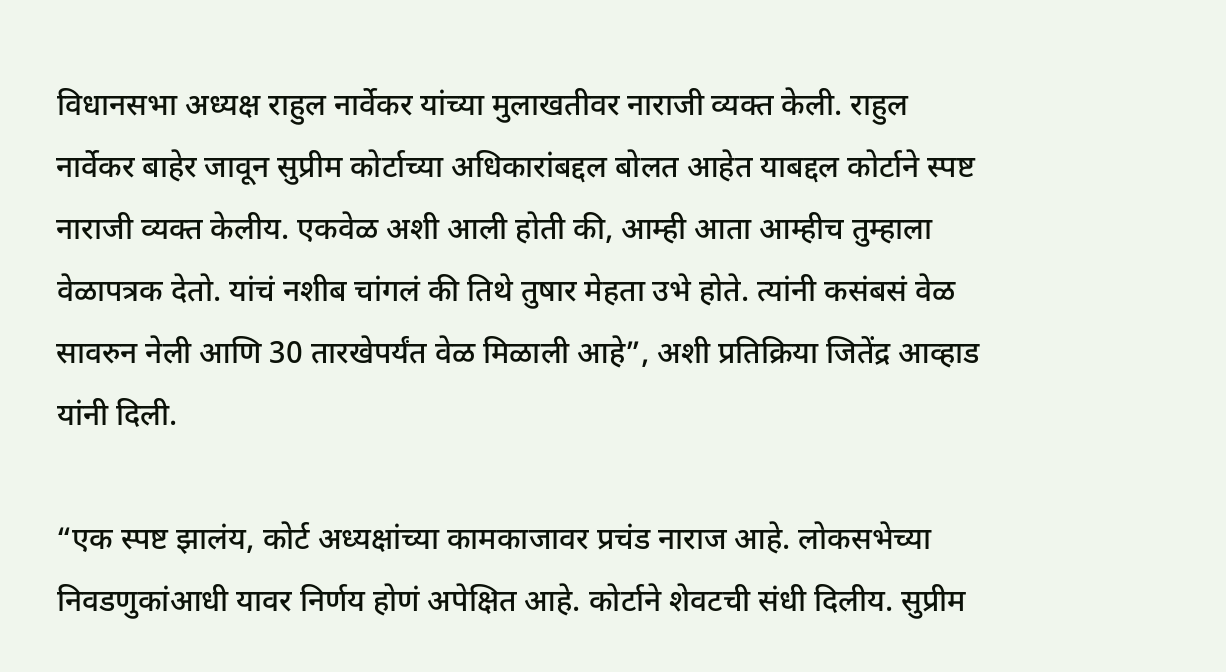विधानसभा अध्यक्ष राहुल नार्वेकर यांच्या मुलाखतीवर नाराजी व्यक्त केली. राहुल नार्वेकर बाहेर जावून सुप्रीम कोर्टाच्या अधिकारांबद्दल बोलत आहेत याबद्दल कोर्टाने स्पष्ट नाराजी व्यक्त केलीय. एकवेळ अशी आली होती की, आम्ही आता आम्हीच तुम्हाला वेळापत्रक देतो. यांचं नशीब चांगलं की तिथे तुषार मेहता उभे होते. त्यांनी कसंबसं वेळ सावरुन नेली आणि 30 तारखेपर्यंत वेळ मिळाली आहे”, अशी प्रतिक्रिया जितेंद्र आव्हाड यांनी दिली.

“एक स्पष्ट झालंय, कोर्ट अध्यक्षांच्या कामकाजावर प्रचंड नाराज आहे. लोकसभेच्या निवडणुकांआधी यावर निर्णय होणं अपेक्षित आहे. कोर्टाने शेवटची संधी दिलीय. सुप्रीम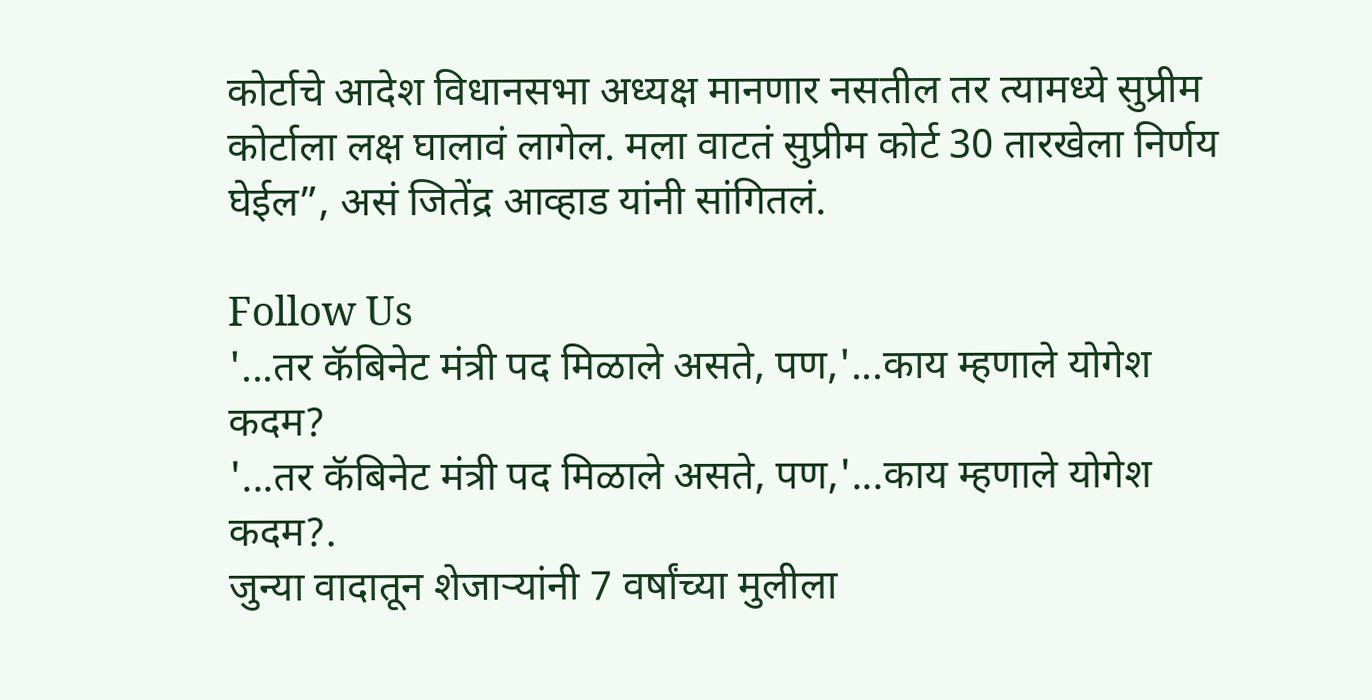कोर्टाचे आदेश विधानसभा अध्यक्ष मानणार नसतील तर त्यामध्ये सुप्रीम कोर्टाला लक्ष घालावं लागेल. मला वाटतं सुप्रीम कोर्ट 30 तारखेला निर्णय घेईल”, असं जितेंद्र आव्हाड यांनी सांगितलं.

Follow Us
'...तर कॅबिनेट मंत्री पद मिळाले असते, पण,'...काय म्हणाले योगेश कदम?
'...तर कॅबिनेट मंत्री पद मिळाले असते, पण,'...काय म्हणाले योगेश कदम?.
जुन्या वादातून शेजाऱ्यांनी 7 वर्षांच्या मुलीला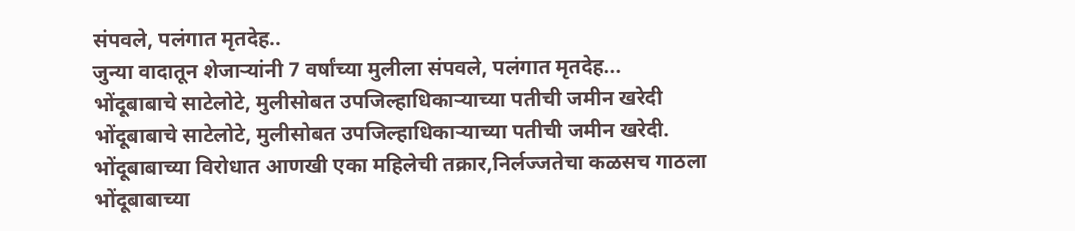संपवले, पलंगात मृतदेह..
जुन्या वादातून शेजाऱ्यांनी 7 वर्षांच्या मुलीला संपवले, पलंगात मृतदेह...
भोंदूबाबाचे साटेलोटे, मुलीसोबत उपजिल्हाधिकाऱ्याच्या पतीची जमीन खरेदी
भोंदूबाबाचे साटेलोटे, मुलीसोबत उपजिल्हाधिकाऱ्याच्या पतीची जमीन खरेदी.
भोंदूबाबाच्या विरोधात आणखी एका महिलेची तक्रार,निर्लज्जतेचा कळसच गाठला
भोंदूबाबाच्या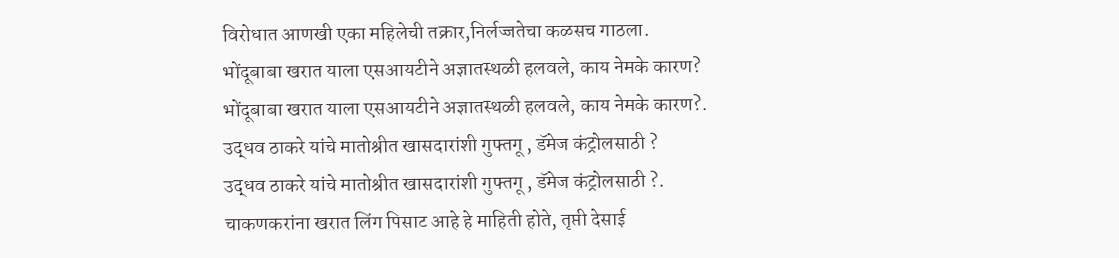विरोधात आणखी एका महिलेची तक्रार,निर्लज्जतेचा कळसच गाठला.
भोंदूबाबा खरात याला एसआयटीने अज्ञातस्थळी हलवले, काय नेमके कारण?
भोंदूबाबा खरात याला एसआयटीने अज्ञातस्थळी हलवले, काय नेमके कारण?.
उद्धव ठाकरे यांचे मातोश्रीत खासदारांशी गुफ्तगू , डॅमेज कंट्रोलसाठी ?
उद्धव ठाकरे यांचे मातोश्रीत खासदारांशी गुफ्तगू , डॅमेज कंट्रोलसाठी ?.
चाकणकरांना खरात लिंग पिसाट आहे हे माहिती होते, तृप्ती देसाई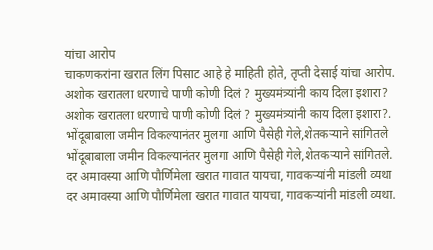यांचा आरोप
चाकणकरांना खरात लिंग पिसाट आहे हे माहिती होते, तृप्ती देसाई यांचा आरोप.
अशोक खरातला धरणाचे पाणी कोणी दिलं ? मुख्यमंत्र्यांनी काय दिला इशारा?
अशोक खरातला धरणाचे पाणी कोणी दिलं ? मुख्यमंत्र्यांनी काय दिला इशारा?.
भोंदूबाबाला जमीन विकल्यानंतर मुलगा आणि पैसेही गेले,शेतकऱ्याने सांगितले
भोंदूबाबाला जमीन विकल्यानंतर मुलगा आणि पैसेही गेले,शेतकऱ्याने सांगितले.
दर अमावस्या आणि पौर्णिमेला खरात गावात यायचा, गावकऱ्यांनी मांडली व्यथा
दर अमावस्या आणि पौर्णिमेला खरात गावात यायचा, गावकऱ्यांनी मांडली व्यथा.